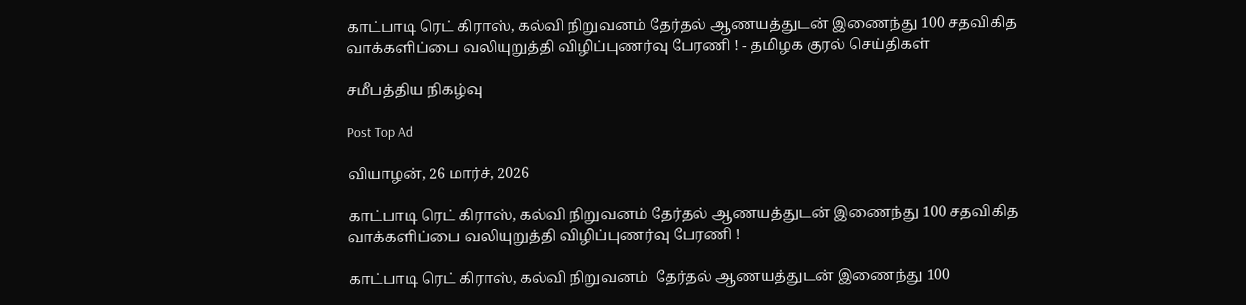காட்பாடி ரெட் கிராஸ், கல்வி நிறுவனம் தேர்தல் ஆணயத்துடன் இணைந்து 100 சதவிகித வாக்களிப்பை வலியுறுத்தி விழிப்புணர்வு பேரணி ! - தமிழக குரல் செய்திகள்

சமீபத்திய நிகழ்வு

Post Top Ad

வியாழன், 26 மார்ச், 2026

காட்பாடி ரெட் கிராஸ், கல்வி நிறுவனம் தேர்தல் ஆணயத்துடன் இணைந்து 100 சதவிகித வாக்களிப்பை வலியுறுத்தி விழிப்புணர்வு பேரணி !

காட்பாடி ரெட் கிராஸ், கல்வி நிறுவனம்  தேர்தல் ஆணயத்துடன் இணைந்து 100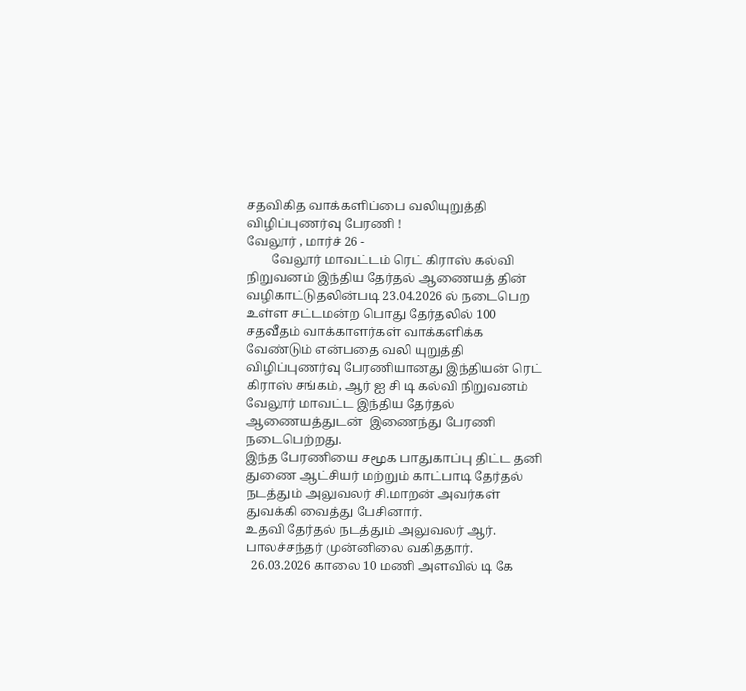சதவிகித வாக்களிப்பை வலியுறுத்தி விழிப்புணர்வு பேரணி !
வேலூர் , மார்ச் 26 -
        வேலூர் மாவட்டம் ரெட் கிராஸ் கல்வி நிறுவனம் இந்திய தேர்தல் ஆணையத் தின் வழிகாட்டுதலின்படி 23.04.2026 ல் நடைபெற உள்ள சட்டமன்ற பொது தேர்தலில் 100 சதவீதம் வாக்காளர்கள் வாக்களிக்க வேண்டும் என்பதை வலி யுறுத்தி விழிப்புணர்வு பேரணியானது இந்தியன் ரெட் கிராஸ் சங்கம், ஆர் ஐ சி டி கல்வி நிறுவனம் வேலூர் மாவட்ட இந்திய தேர்தல் ஆணையத்துடன்  இணைந்து பேரணி நடைபெற்றது.
இந்த பேரணியை சமூக பாதுகாப்பு திட்ட தனி துணை ஆட்சியர் மற்றும் காட்பாடி தேர்தல் நடத்தும் அலுவலர் சி.மாறன் அவர்கள் துவக்கி வைத்து பேசினார்.
உதவி தேர்தல் நடத்தும் அலுவலர் ஆர். பாலச்சந்தர் முன்னிலை வகிததார்.
  26.03.2026 காலை 10 மணி அளவில் டி கே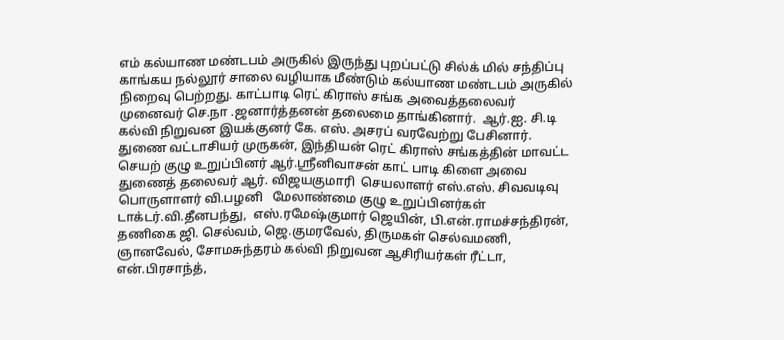எம் கல்யாண மண்டபம் அருகில் இருந்து புறப்பட்டு சில்க் மில் சந்திப்பு காங்கய நல்லூர் சாலை வழியாக மீண்டும் கல்யாண மண்டபம் அருகில் நிறைவு பெற்றது. காட்பாடி ரெட் கிராஸ் சங்க அவைத்தலைவர் முனைவர் செ.நா .ஜனார்த்தனன் தலைமை தாங்கினார்.  ஆர்.ஐ. சி.டி கல்வி நிறுவன இயக்குனர் கே. எஸ். அசரப் வரவேற்று பேசினார்.  துணை வட்டாசியர் முருகன், இந்தியன் ரெட் கிராஸ் சங்கத்தின் மாவட்ட செயற் குழு உறுப்பினர் ஆர்.ஸ்ரீனிவாசன் காட் பாடி கிளை அவை துணைத் தலைவர் ஆர். விஜயகுமாரி  செயலாளர் எஸ்.எஸ். சிவவடிவு பொருளாளர் வி.பழனி   மேலாண்மை குழு உறுப்பினர்கள் டாக்டர்.வி.தீனபந்து,  எஸ்.ரமேஷ்குமார் ஜெயின், பி.என்.ராமச்சந்திரன், தணிகை ஜி. செல்வம், ஜெ.குமரவேல், திருமகள் செல்வமணி, ஞானவேல், சோமசுந்தரம் கல்வி நிறுவன ஆசிரியர்கள் ரீட்டா, என்.பிரசாந்த்,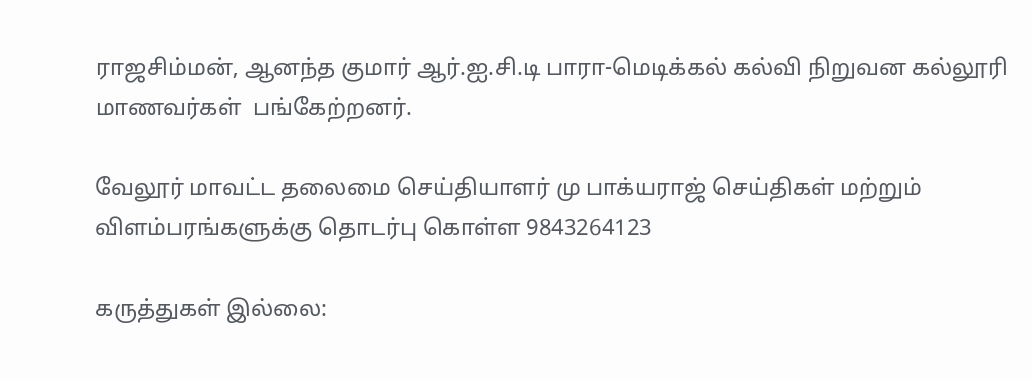ராஜசிம்மன், ஆனந்த குமார் ஆர்.ஐ.சி.டி பாரா-மெடிக்கல் கல்வி நிறுவன கல்லூரி மாணவர்கள்  பங்கேற்றனர்.

வேலூர் மாவட்ட தலைமை செய்தியாளர் மு பாக்யராஜ் செய்திகள் மற்றும் விளம்பரங்களுக்கு தொடர்பு கொள்ள 9843264123

கருத்துகள் இல்லை: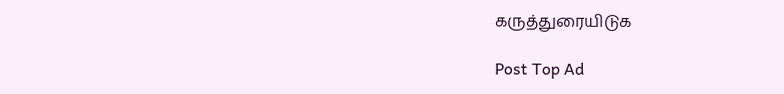கருத்துரையிடுக

Post Top Ad